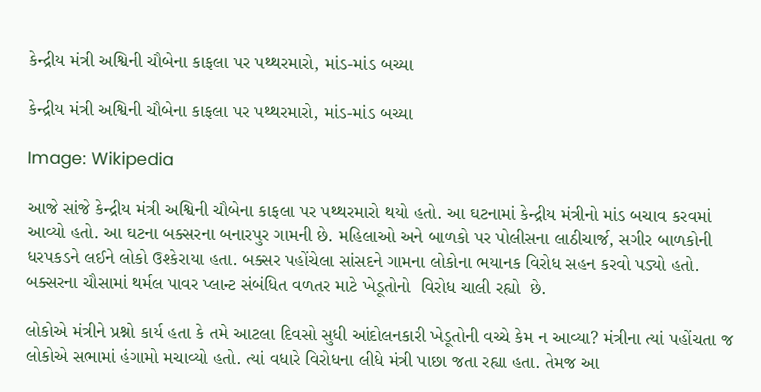કેન્દ્રીય મંત્રી અશ્વિની ચૌબેના કાફલા પર પથ્થરમારો, માંડ-માંડ બચ્યા

કેન્દ્રીય મંત્રી અશ્વિની ચૌબેના કાફલા પર પથ્થરમારો, માંડ-માંડ બચ્યા

Image: Wikipedia

આજે સાંજે કેન્દ્રીય મંત્રી અશ્વિની ચૌબેના કાફલા પર પથ્થરમારો થયો હતો. આ ઘટનામાં કેન્દ્રીય મંત્રીનો માંડ બચાવ કરવમાં આવ્યો હતો. આ ઘટના બક્સરના બનારપુર ગામની છે. મહિલાઓ અને બાળકો પર પોલીસના લાઠીચાર્જ, સગીર બાળકોની ધરપકડને લઈને લોકો ઉશ્કેરાયા હતા. બક્સર પહોંચેલા સાંસદને ગામના લોકોના ભયાનક વિરોધ સહન કરવો પડ્યો હતો. બક્સરના ચૌસામાં થર્મલ પાવર પ્લાન્ટ સંબંધિત વળતર માટે ખેડૂતોનો  વિરોધ ચાલી રહ્યો  છે.

લોકોએ મંત્રીને પ્રશ્નો કાર્ય હતા કે તમે આટલા દિવસો સુધી આંદોલનકારી ખેડૂતોની વચ્ચે કેમ ન આવ્યા? મંત્રીના ત્યાં પહોંચતા જ  લોકોએ સભામાં હંગામો મચાવ્યો હતો. ત્યાં વધારે વિરોધના લીધે મંત્રી પાછા જતા રહ્યા હતા. તેમજ આ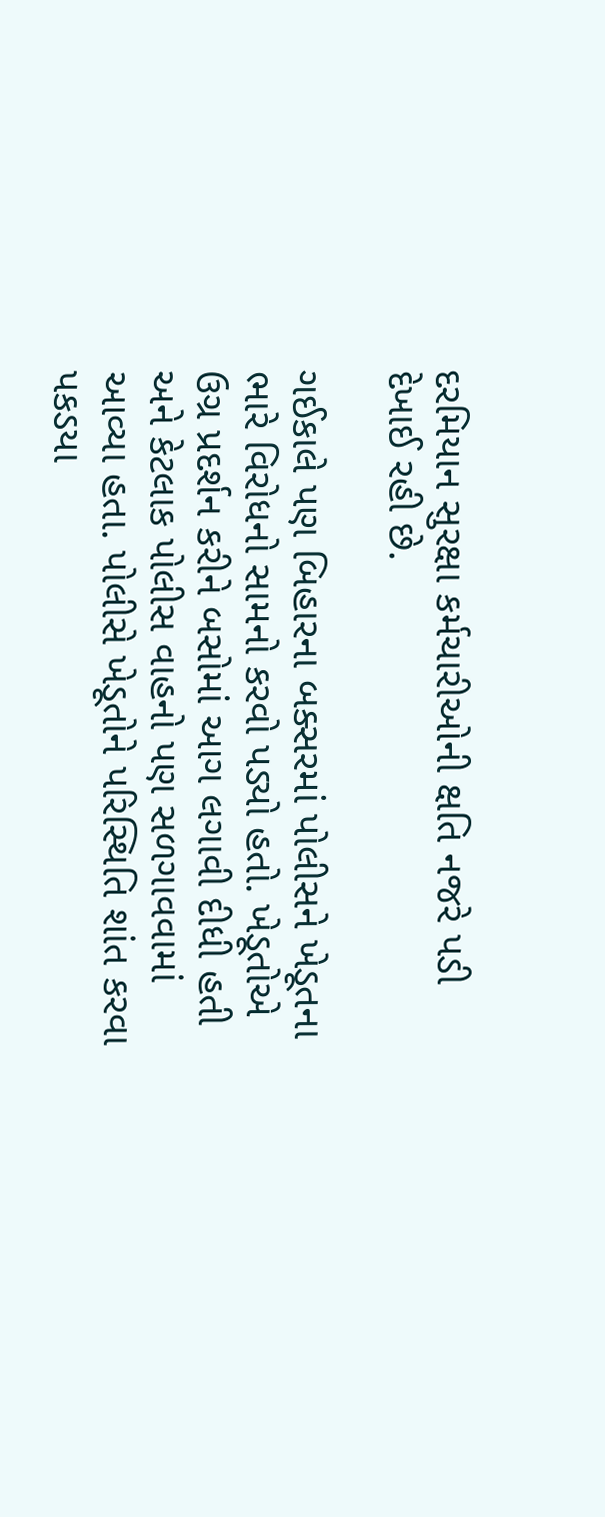દરમિયાન સુરક્ષા કર્મચારીઓની ક્ષતિ નજરે પડી દેખાઈ રહી છે.

ગઈકાલે પણ બિહારના બક્સરમાં પોલીસને ખેડૂતના ભારે વિરોધનો સામનો કરવો પડ્યો હતો. ખેડૂતોએ ઉગ્ર પ્રદર્શન કરીને બસોમાં આગ લગાવી દીધી હતી અને કેટલાક પોલીસ વાહનો પણ સળગાવવામાં આવ્યા હતા. પોલીસે ખેડૂતોને પરિસ્થિતિ શાંત કરવા પકડયા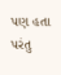પણ હતા પરંતુ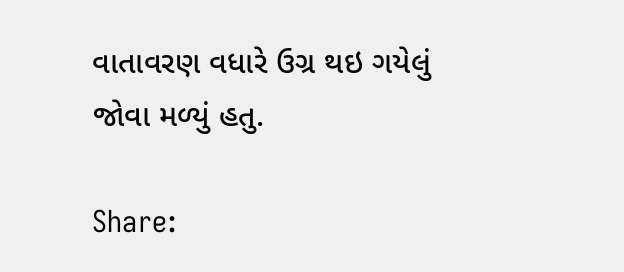વાતાવરણ વધારે ઉગ્ર થઇ ગયેલું જોવા મળ્યું હતુ.

Share: